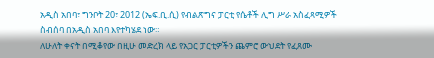አዲስ አበባ፣ ግንቦት 20፣ 2012 (ኤፍ.ቢ.ሲ) የብልጽግና ፓርቲ የሴቶች ሊግ ሥራ አስፈጻሚዎች ስብሰባ በአዲስ አበባ እየተካሄደ ነው።
ለሁለት ቀናት በሚቆየው በዚሁ መድረክ ላይ የአጋር ፓርቲዎችን ጨምሮ ውህደት የፈጸሙ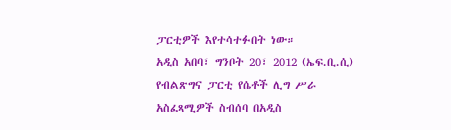ፓርቲዎች እየተሳተፉበት ነው።
አዲስ አበባ፣ ግንቦት 20፣ 2012 (ኤፍ.ቢ.ሲ) የብልጽግና ፓርቲ የሴቶች ሊግ ሥራ አስፈጻሚዎች ስብሰባ በአዲስ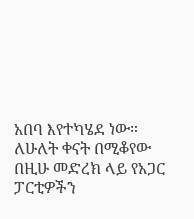አበባ እየተካሄደ ነው።
ለሁለት ቀናት በሚቆየው በዚሁ መድረክ ላይ የአጋር ፓርቲዎችን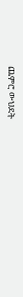ጨምሮ ውህደት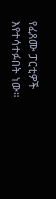የፈጸሙ ፓርቲዎች እየተሳተፉበት ነው።